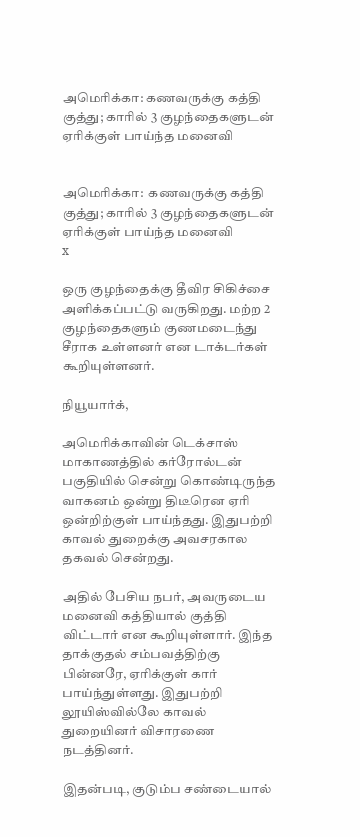அமெரிக்கா: கணவருக்கு கத்தி குத்து; காரில் 3 குழந்தைகளுடன் ஏரிக்குள் பாய்ந்த மனைவி


அமெரிக்கா:  கணவருக்கு கத்தி குத்து; காரில் 3 குழந்தைகளுடன் ஏரிக்குள் பாய்ந்த மனைவி
x

ஒரு குழந்தைக்கு தீவிர சிகிச்சை அளிக்கப்பட்டு வருகிறது. மற்ற 2 குழந்தைகளும் குணமடைந்து சீராக உள்ளனர் என டாக்டர்கள் கூறியுள்ளனர்.

நியூயார்க்,

அமெரிக்காவின் டெக்சாஸ் மாகாணத்தில் கர்ரோல்டன் பகுதியில் சென்று கொண்டிருந்த வாகனம் ஒன்று திடீரென ஏரி ஒன்றிற்குள் பாய்ந்தது. இதுபற்றி காவல் துறைக்கு அவசரகால தகவல் சென்றது.

அதில் பேசிய நபர், அவருடைய மனைவி கத்தியால் குத்தி விட்டார் என கூறியுள்ளார். இந்த தாக்குதல் சம்பவத்திற்கு பின்னரே, ஏரிக்குள் கார் பாய்ந்துள்ளது. இதுபற்றி லூயிஸ்வில்லே காவல் துறையினர் விசாரணை நடத்தினர்.

இதன்படி, குடும்ப சண்டையால்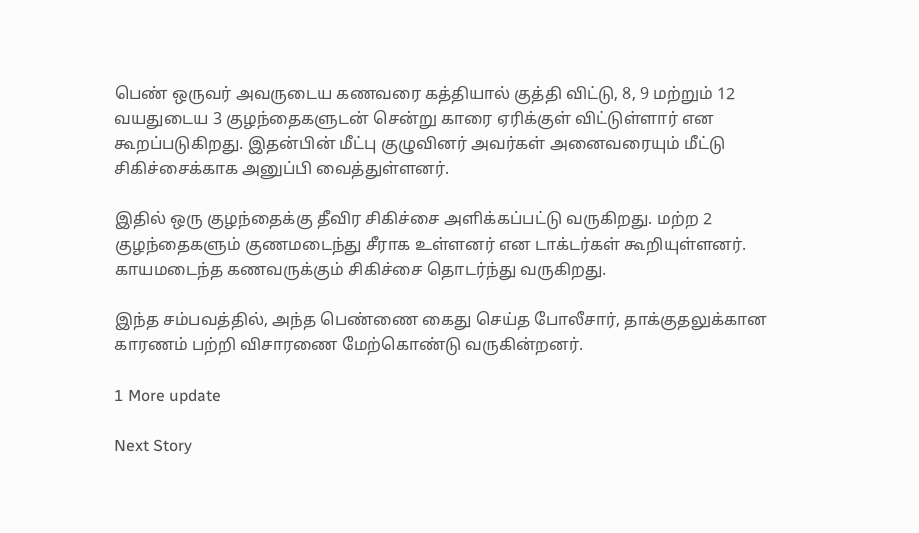பெண் ஒருவர் அவருடைய கணவரை கத்தியால் குத்தி விட்டு, 8, 9 மற்றும் 12 வயதுடைய 3 குழந்தைகளுடன் சென்று காரை ஏரிக்குள் விட்டுள்ளார் என கூறப்படுகிறது. இதன்பின் மீட்பு குழுவினர் அவர்கள் அனைவரையும் மீட்டு சிகிச்சைக்காக அனுப்பி வைத்துள்ளனர்.

இதில் ஒரு குழந்தைக்கு தீவிர சிகிச்சை அளிக்கப்பட்டு வருகிறது. மற்ற 2 குழந்தைகளும் குணமடைந்து சீராக உள்ளனர் என டாக்டர்கள் கூறியுள்ளனர். காயமடைந்த கணவருக்கும் சிகிச்சை தொடர்ந்து வருகிறது.

இந்த சம்பவத்தில், அந்த பெண்ணை கைது செய்த போலீசார், தாக்குதலுக்கான காரணம் பற்றி விசாரணை மேற்கொண்டு வருகின்றனர்.

1 More update

Next Story